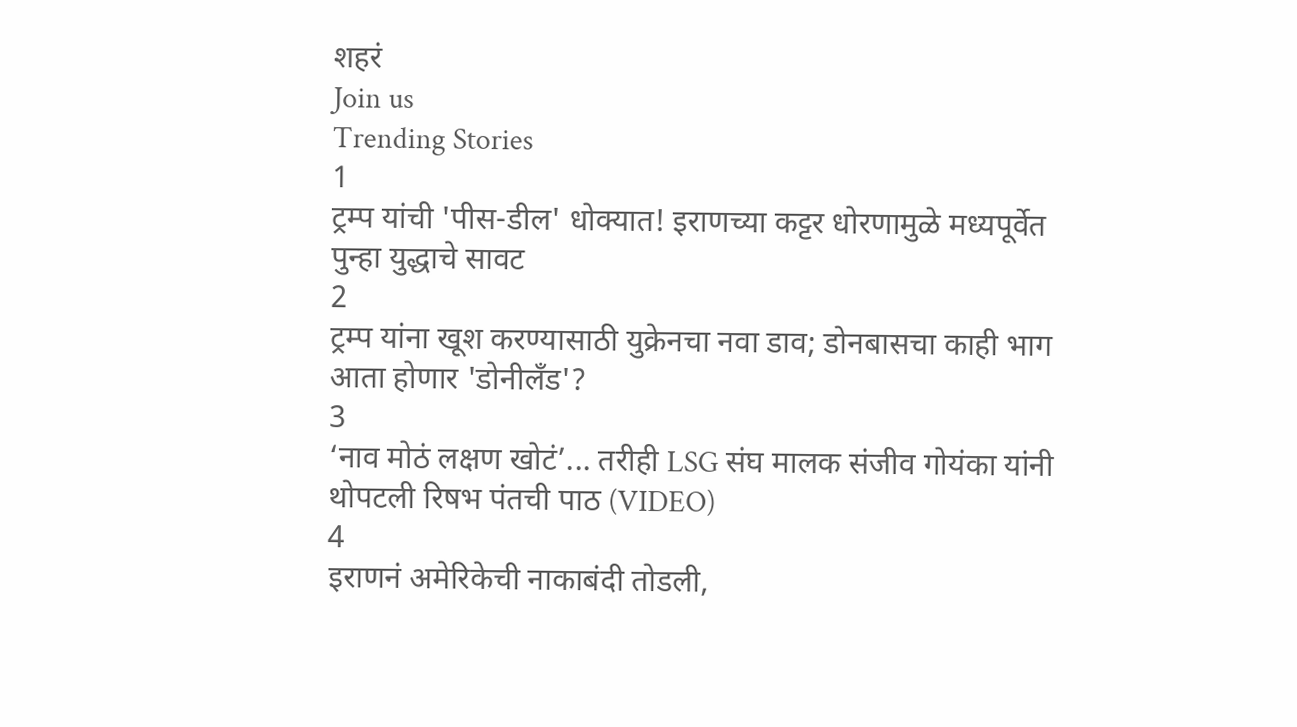शहरं
Join us
Trending Stories
1
ट्रम्प यांची 'पीस-डील' धोक्यात! इराणच्या कट्टर धोरणामुळे मध्यपूर्वेत पुन्हा युद्धाचे सावट
2
ट्रम्प यांना खूश करण्यासाठी युक्रेनचा नवा डाव; डोनबासचा काही भाग आता होणार 'डोनीलँड'?
3
‘नाव मोठं लक्षण खोटं’... तरीही LSG संघ मालक संजीव गोयंका यांनी थोपटली रिषभ पंतची पाठ (VIDEO)
4
इराणनं अमेरिकेची नाकाबंदी तोडली,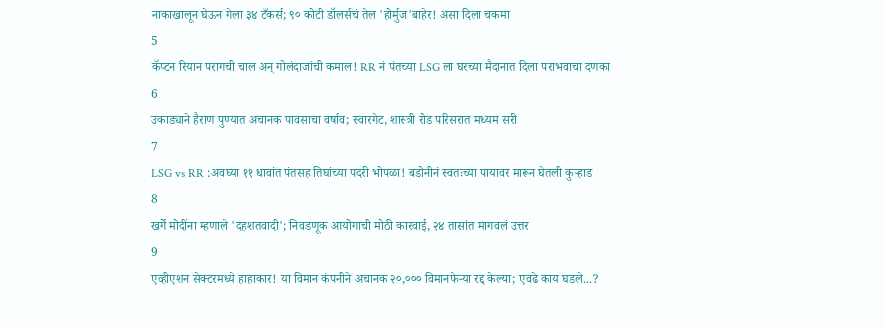नाकाखालून घेऊन गेला ३४ टँकर्स; ९० कोटी डॉलर्सचं तेल 'होर्मुज'बाहेर! असा दिला चकमा
5
कॅप्टन रियान परागची चाल अन् गोलंदाजांची कमाल! RR नं पंतच्या LSG ला घरच्या मैदानात दिला पराभवाचा दणका
6
उकाड्याने हैराण पुण्यात अचानक पावसाचा वर्षाव; स्वारगेट, शास्त्री रोड परिसरात मध्यम सरी
7
LSG vs RR :अवघ्या ११ धावांत पंतसह तिघांच्या पदरी भोपळा! बडोनीनं स्वतःच्या पायावर मारून घेतली कुऱ्हाड
8
खर्गे मोदींना म्हणाले 'दहशतवादी'; निवडणूक आयोगाची मोठी कारवाई, २४ तासांत मागवलं उत्तर
9
एव्हीएशन सेक्टरमध्ये हाहाकार! या विमान कंपनीने अचानक २०,००० विमानफेऱ्या रद्द केल्या; एवढे काय घडले...?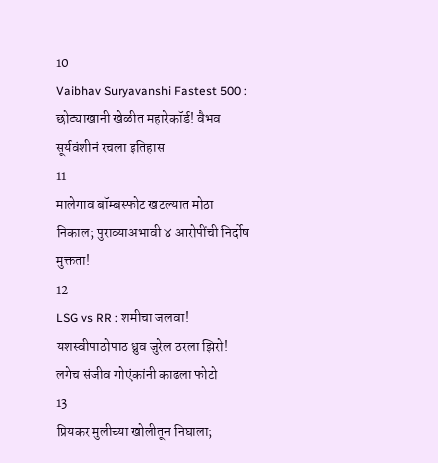10
Vaibhav Suryavanshi Fastest 500 : छोट्याखानी खेळीत महारेकॉर्ड! वैभव सूर्यवंशीनं रचला इतिहास
11
मालेगाव बॉम्बस्फोट खटल्यात मोठा निकाल; पुराव्याअभावी ४ आरोपींची निर्दोष मुक्तता!
12
LSG vs RR : शमीचा जलवा! यशस्वीपाठोपाठ ध्रुव जुरेल ठरला झिरो! लगेच संजीव गोएंकांनी काढला फोटो
13
प्रियकर मुलीच्या खोलीतून निघाला;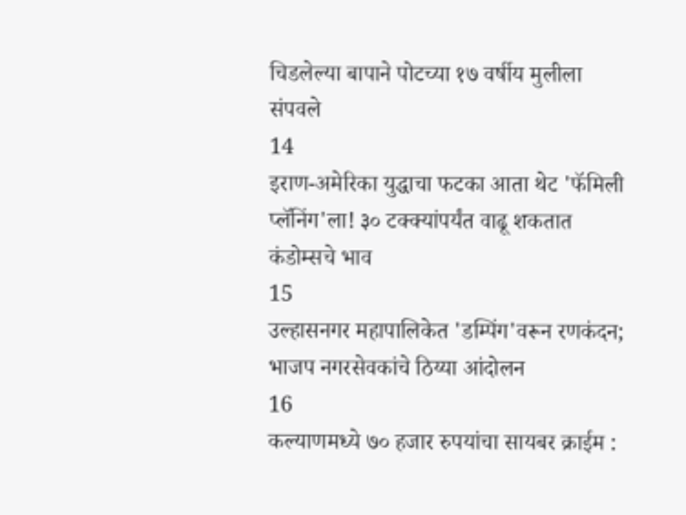चिडलेल्या बापाने पोटच्या १७ वर्षीय मुलीला संपवले
14
इराण-अमेरिका युद्धाचा फटका आता थेट 'फॅमिली प्लॅनिंग'ला! ३० टक्क्यांपर्यंत वाढू शकतात कंडोम्सचे भाव
15
उल्हासनगर महापालिकेत 'डम्पिंग'वरून रणकंदन; भाजप नगरसेवकांचे ठिय्या आंदोलन
16
कल्याणमध्ये ७० हजार रुपयांचा सायबर क्राईम :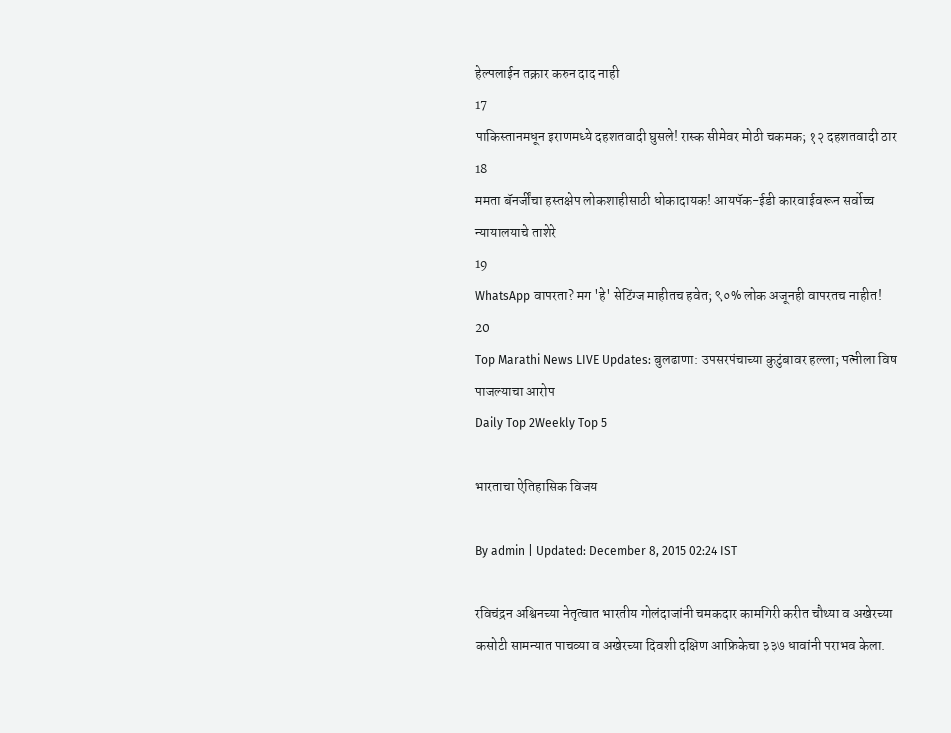हेल्पलाईन तक्रार करुन दाद नाही
17
पाकिस्तानमधून इराणमध्ये दहशतवादी घुसले! रास्क सीमेवर मोठी चकमक; १२ दहशतवादी ठार
18
ममता बॅनर्जींचा हस्तक्षेप लोकशाहीसाठी धोकादायक! आयपॅक-ईडी कारवाईवरून सर्वोच्च न्यायालयाचे ताशेरे
19
WhatsApp वापरता? मग 'हे' सेटिंग्ज माहीतच हवेत; ९०% लोक अजूनही वापरतच नाहीत!
20
Top Marathi News LIVE Updates: बुलढाणा: उपसरपंचाच्या कुटुंबावर हल्ला; पत्नीला विष पाजल्याचा आरोप
Daily Top 2Weekly Top 5

भारताचा ऐतिहासिक विजय

By admin | Updated: December 8, 2015 02:24 IST

रविचंद्रन अश्विनच्या नेतृत्वात भारतीय गोलंदाजांनी चमकदार कामगिरी करीत चौथ्या व अखेरच्या कसोटी सामन्यात पाचव्या व अखेरच्या दिवशी दक्षिण आफ्रिकेचा ३३७ धावांनी पराभव केला.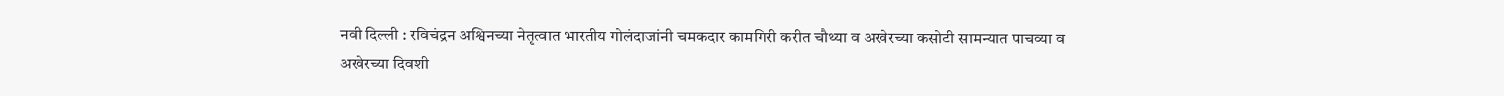नवी दिल्ली : रविचंद्रन अश्विनच्या नेतृत्वात भारतीय गोलंदाजांनी चमकदार कामगिरी करीत चौथ्या व अखेरच्या कसोटी सामन्यात पाचव्या व अखेरच्या दिवशी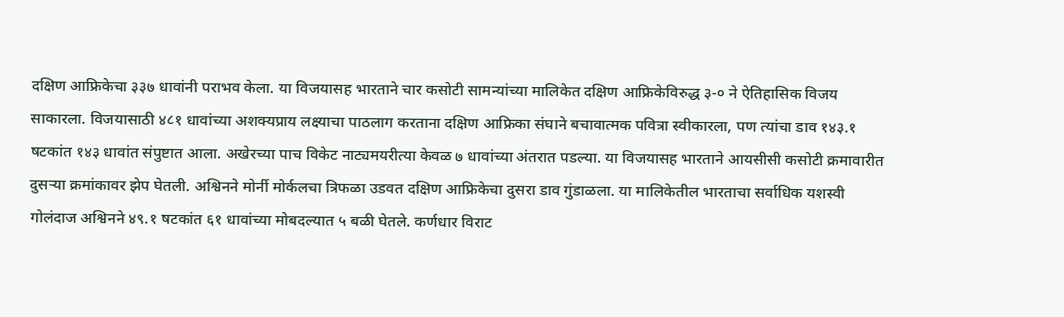दक्षिण आफ्रिकेचा ३३७ धावांनी पराभव केला. या विजयासह भारताने चार कसोटी सामन्यांच्या मालिकेत दक्षिण आफ्रिकेविरुद्ध ३-० ने ऐतिहासिक विजय साकारला. विजयासाठी ४८१ धावांच्या अशक्यप्राय लक्ष्याचा पाठलाग करताना दक्षिण आफ्रिका संघाने बचावात्मक पवित्रा स्वीकारला, पण त्यांचा डाव १४३.१ षटकांत १४३ धावांत संपुष्टात आला. अखेरच्या पाच विकेट नाट्यमयरीत्या केवळ ७ धावांच्या अंतरात पडल्या. या विजयासह भारताने आयसीसी कसोटी क्रमावारीत दुसऱ्या क्रमांकावर झेप घेतली. अश्विनने मोर्नी मोर्कलचा त्रिफळा उडवत दक्षिण आफ्रिकेचा दुसरा डाव गुंडाळला. या मालिकेतील भारताचा सर्वाधिक यशस्वी गोलंदाज अश्विनने ४९.१ षटकांत ६१ धावांच्या मोबदल्यात ५ बळी घेतले. कर्णधार विराट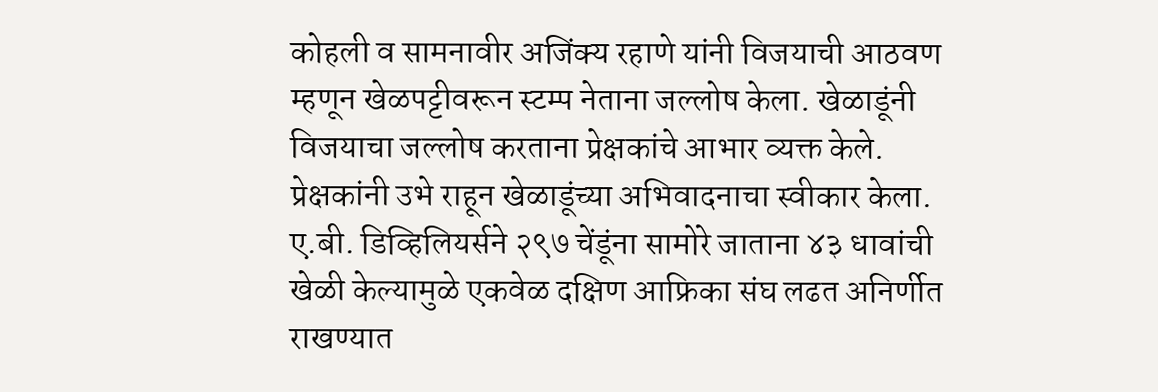कोहली व सामनावीर अजिंक्य रहाणे यांनी विजयाची आठवण म्हणून खेळपट्टीवरून स्टम्प नेताना जल्लोष केला. खेळाडूंनी विजयाचा जल्लोष करताना प्रेक्षकांचे आभार व्यक्त केले. प्रेक्षकांनी उभे राहून खेळाडूंच्या अभिवादनाचा स्वीकार केला. ए.बी. डिव्हिलियर्सने २९७ चेंडूंना सामोरे जाताना ४३ धावांची खेळी केल्यामुळे एकवेळ दक्षिण आफ्रिका संघ लढत अनिर्णीत राखण्यात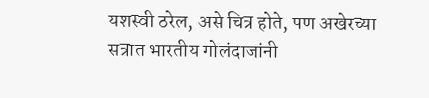यशस्वी ठरेल, असे चित्र होते, पण अखेरच्या सत्रात भारतीय गोलंदाजांनी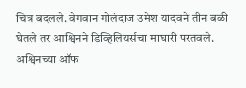चित्र बदलले. वेगवान गोलंदाज उमेश यादवने तीन बळी घेतले तर आश्विनने डिव्हिलियर्सचा माघारी परतवले. अश्विनच्या ऑफ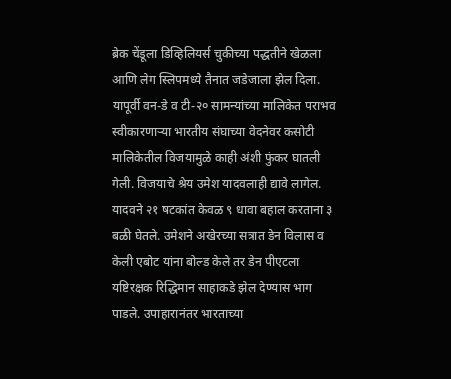ब्रेक चेंडूला डिव्हिलियर्स चुकीच्या पद्धतीने खेळला आणि लेग स्लिपमध्ये तैनात जडेजाला झेल दिला. यापूर्वी वन-डे व टी-२० सामन्यांच्या मालिकेत पराभव स्वीकारणाऱ्या भारतीय संघाच्या वेदनेवर कसोटी मालिकेतील विजयामुळे काही अंशी फुंकर घातली गेली. विजयाचे श्रेय उमेश यादवलाही द्यावे लागेल. यादवने २१ षटकांत केवळ ९ धावा बहाल करताना ३ बळी घेतले. उमेशने अखेरच्या सत्रात डेन विलास व केली एबोट यांना बोल्ड केले तर डेन पीएटला यष्टिरक्षक रिद्धिमान साहाकडे झेल देण्यास भाग पाडले. उपाहारानंतर भारताच्या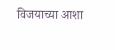विजयाच्या आशा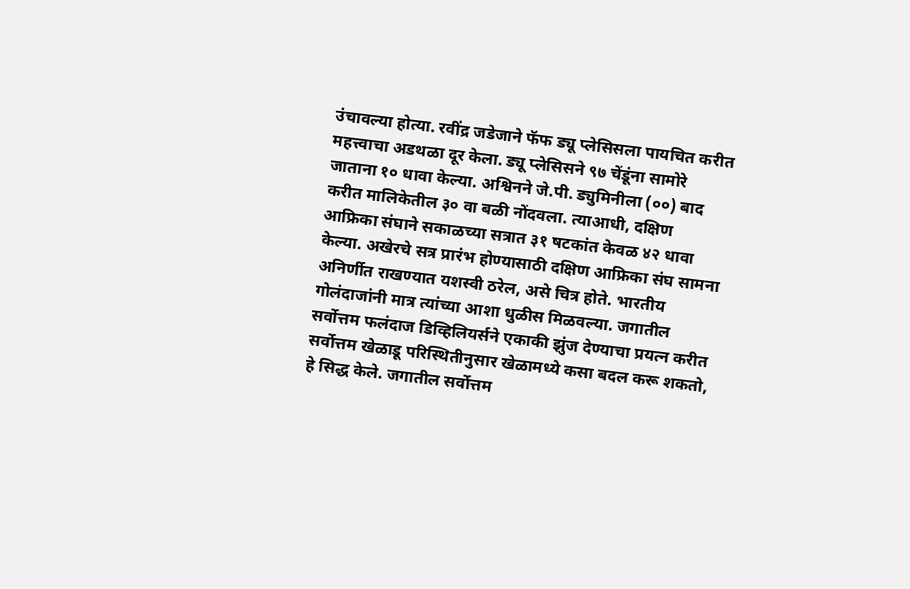उंचावल्या होत्या. रवींद्र जडेजाने फॅफ ड्यू प्लेसिसला पायचित करीत महत्त्वाचा अडथळा दूर केला. ड्यू प्लेसिसने ९७ चेंडूंना सामोरे जाताना १० धावा केल्या. अश्विनने जे.पी. ड्युमिनीला (००) बाद करीत मालिकेतील ३० वा बळी नोंदवला. त्याआधी, दक्षिण आफ्रिका संघाने सकाळच्या सत्रात ३१ षटकांत केवळ ४२ धावा केल्या. अखेरचे सत्र प्रारंभ होण्यासाठी दक्षिण आफ्रिका संघ सामना अनिर्णीत राखण्यात यशस्वी ठरेल, असे चित्र होते. भारतीय गोलंदाजांनी मात्र त्यांच्या आशा धुळीस मिळवल्या. जगातील सर्वोत्तम फलंदाज डिव्हिलियर्सने एकाकी झुंज देण्याचा प्रयत्न करीत सर्वोत्तम खेळाडू परिस्थितीनुसार खेळामध्ये कसा बदल करू शकतो, हे सिद्ध केले. जगातील सर्वोत्तम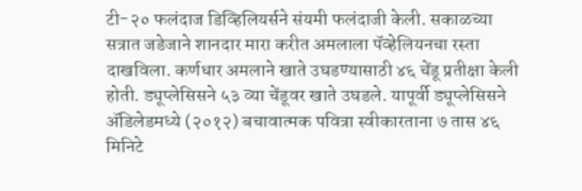टी-२० फलंदाज डिव्हिलियर्सने संयमी फलंदाजी केली. सकाळच्या सत्रात जडेजाने शानदार मारा करीत अमलाला पॅव्हेलियनचा रस्ता दाखविला. कर्णधार अमलाने खाते उघडण्यासाठी ४६ चेंडू प्रतीक्षा केली होती. ड्यूप्लेसिसने ५३ व्या चेंडूवर खाते उघडले. यापूर्वी ड्यूप्लेसिसने अ‍ॅडिलेडमध्ये (२०१२) बचावात्मक पवित्रा स्वीकारताना ७ तास ४६ मिनिटे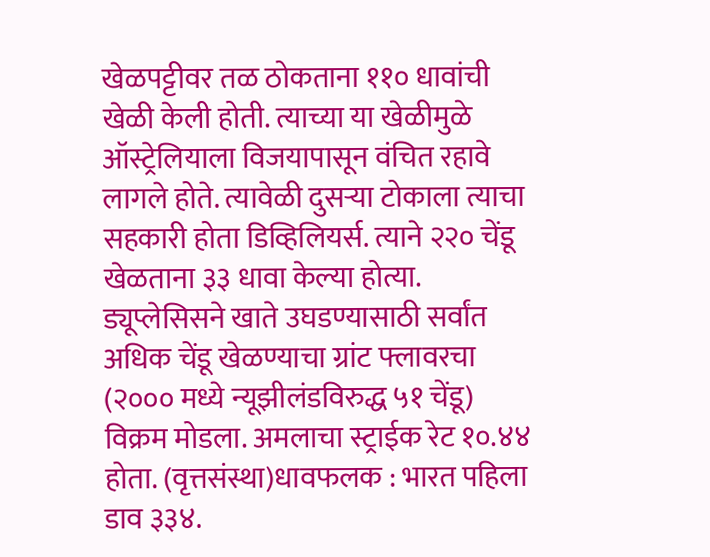खेळपट्टीवर तळ ठोकताना ११० धावांची खेळी केली होती. त्याच्या या खेळीमुळे ऑस्ट्रेलियाला विजयापासून वंचित रहावे लागले होते. त्यावेळी दुसऱ्या टोकाला त्याचा सहकारी होता डिव्हिलियर्स. त्याने २२० चेंडू खेळताना ३३ धावा केल्या होत्या. ड्यूप्लेसिसने खाते उघडण्यासाठी सर्वांत अधिक चेंडू खेळण्याचा ग्रांट फ्लावरचा (२००० मध्ये न्यूझीलंडविरुद्ध ५१ चेंडू) विक्रम मोडला. अमलाचा स्ट्राईक रेट १०.४४ होता. (वृत्तसंस्था)धावफलक : भारत पहिला डाव ३३४.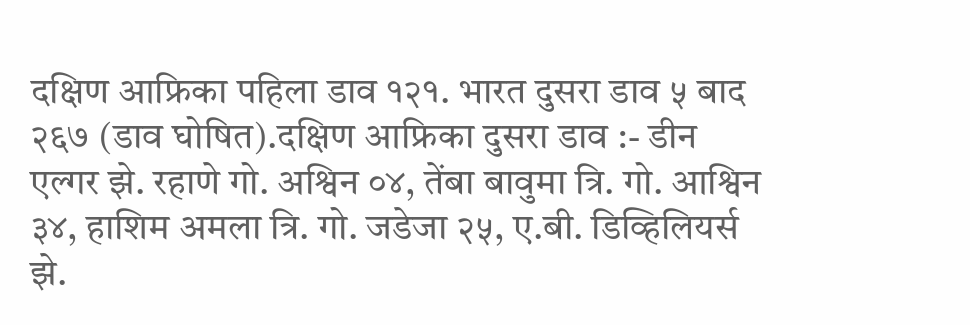दक्षिण आफ्रिका पहिला डाव १२१. भारत दुसरा डाव ५ बाद २६७ (डाव घोषित).दक्षिण आफ्रिका दुसरा डाव :- डीन एल्गर झे. रहाणे गो. अश्विन ०४, तेंबा बावुमा त्रि. गो. आश्विन ३४, हाशिम अमला त्रि. गो. जडेजा २५, ए.बी. डिव्हिलियर्स झे.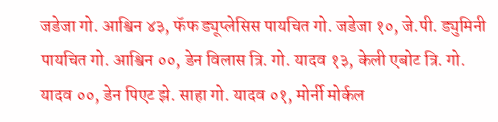जडेजा गो. आश्विन ४३, फॅफ ड्यूप्लेसिस पायचित गो. जडेजा १०, जे.पी. ड्युमिनी पायचित गो. आश्विन ००, डेन विलास त्रि. गो. यादव १३, केली एबोट त्रि. गो. यादव ००, डेन पिएट झे. साहा गो. यादव ०१, मोर्नी मोर्कल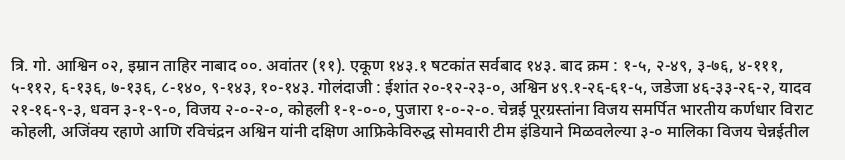त्रि. गो. आश्विन ०२, इम्रान ताहिर नाबाद ००. अवांतर (११). एकूण १४३.१ षटकांत सर्वबाद १४३. बाद क्रम : १-५, २-४९, ३-७६, ४-१११, ५-११२, ६-१३६, ७-१३६, ८-१४०, ९-१४३, १०-१४३. गोलंदाजी : ईशांत २०-१२-२३-०, अश्विन ४९.१-२६-६१-५, जडेजा ४६-३३-२६-२, यादव २१-१६-९-३, धवन ३-१-९-०, विजय २-०-२-०, कोहली १-१-०-०, पुजारा १-०-२-०. चेन्नई पूरग्रस्तांना विजय समर्पित भारतीय कर्णधार विराट कोहली, अजिंक्य रहाणे आणि रविचंद्रन अश्विन यांनी दक्षिण आफ्रिकेविरुद्ध सोमवारी टीम इंडियाने मिळवलेल्या ३-० मालिका विजय चेन्नईतील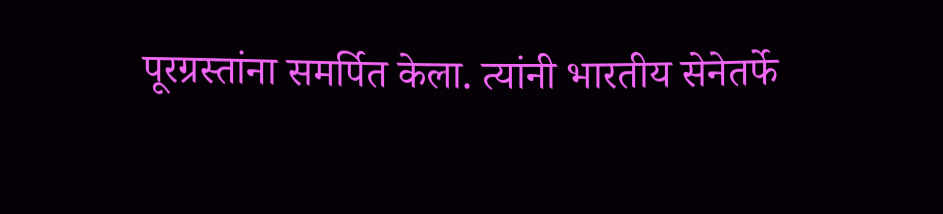पूरग्रस्तांना समर्पित केला. त्यांनी भारतीय सेनेतर्फे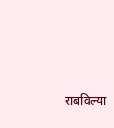राबविल्या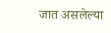जात असलेल्या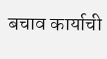बचाव कार्याची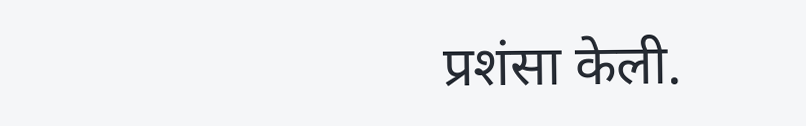प्रशंसा केली.